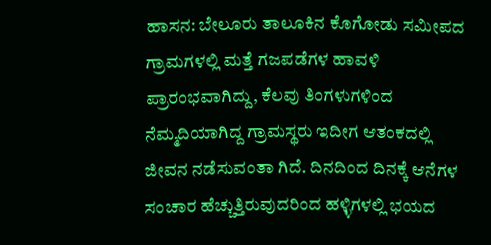ಹಾಸನ: ಬೇಲೂರು ತಾಲೂಕಿನ ಕೊಗೋಡು ಸಮೀಪದ ಗ್ರಾಮಗಳಲ್ಲಿ ಮತ್ತೆ ಗಜಪಡೆಗಳ ಹಾವಳಿ ಪ್ರಾರಂಭವಾಗಿದ್ದು, ಕೆಲವು ತಿಂಗಳುಗಳಿಂದ ನೆಮ್ಮದಿಯಾಗಿದ್ದ ಗ್ರಾಮಸ್ಥರು ಇದೀಗ ಆತಂಕದಲ್ಲಿ ಜೀವನ ನಡೆಸುವಂತಾ ಗಿದೆ. ದಿನದಿಂದ ದಿನಕ್ಕೆ ಆನೆಗಳ ಸಂಚಾರ ಹೆಚ್ಚುತ್ತಿರುವುದರಿಂದ ಹಳ್ಳಿಗಳಲ್ಲಿ ಭಯದ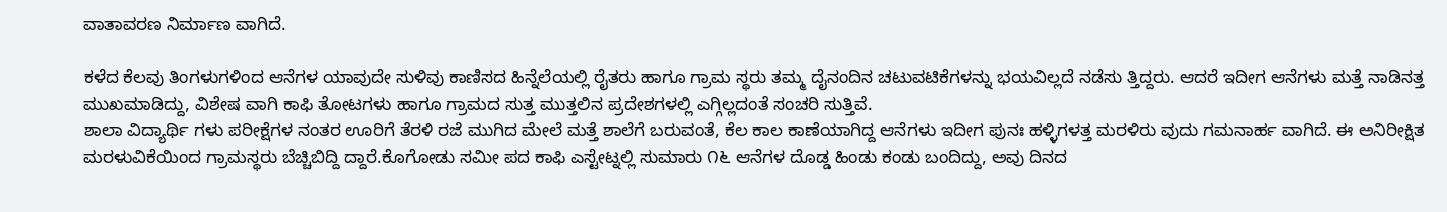ವಾತಾವರಣ ನಿರ್ಮಾಣ ವಾಗಿದೆ.

ಕಳೆದ ಕೆಲವು ತಿಂಗಳುಗಳಿಂದ ಆನೆಗಳ ಯಾವುದೇ ಸುಳಿವು ಕಾಣಿಸದ ಹಿನ್ನೆಲೆಯಲ್ಲಿ ರೈತರು ಹಾಗೂ ಗ್ರಾಮ ಸ್ಥರು ತಮ್ಮ ದೈನಂದಿನ ಚಟುವಟಿಕೆಗಳನ್ನು ಭಯವಿಲ್ಲದೆ ನಡೆಸು ತ್ತಿದ್ದರು. ಆದರೆ ಇದೀಗ ಆನೆಗಳು ಮತ್ತೆ ನಾಡಿನತ್ತ ಮುಖಮಾಡಿದ್ದು, ವಿಶೇಷ ವಾಗಿ ಕಾಫಿ ತೋಟಗಳು ಹಾಗೂ ಗ್ರಾಮದ ಸುತ್ತ ಮುತ್ತಲಿನ ಪ್ರದೇಶಗಳಲ್ಲಿ ಎಗ್ಗಿಲ್ಲದಂತೆ ಸಂಚರಿ ಸುತ್ತಿವೆ.
ಶಾಲಾ ವಿದ್ಯಾರ್ಥಿ ಗಳು ಪರೀಕ್ಷೆಗಳ ನಂತರ ಊರಿಗೆ ತೆರಳಿ ರಜೆ ಮುಗಿದ ಮೇಲೆ ಮತ್ತೆ ಶಾಲೆಗೆ ಬರುವಂತೆ, ಕೆಲ ಕಾಲ ಕಾಣೆಯಾಗಿದ್ದ ಆನೆಗಳು ಇದೀಗ ಪುನಃ ಹಳ್ಳಿಗಳತ್ತ ಮರಳಿರು ವುದು ಗಮನಾರ್ಹ ವಾಗಿದೆ. ಈ ಅನಿರೀಕ್ಷಿತ ಮರಳುವಿಕೆಯಿಂದ ಗ್ರಾಮಸ್ಥರು ಬೆಚ್ಚಿಬಿದ್ದಿ ದ್ದಾರೆ.ಕೊಗೋಡು ಸಮೀ ಪದ ಕಾಫಿ ಎಸ್ಟೇಟ್ನಲ್ಲಿ ಸುಮಾರು ೧೬ ಆನೆಗಳ ದೊಡ್ಡ ಹಿಂಡು ಕಂಡು ಬಂದಿದ್ದು, ಅವು ದಿನದ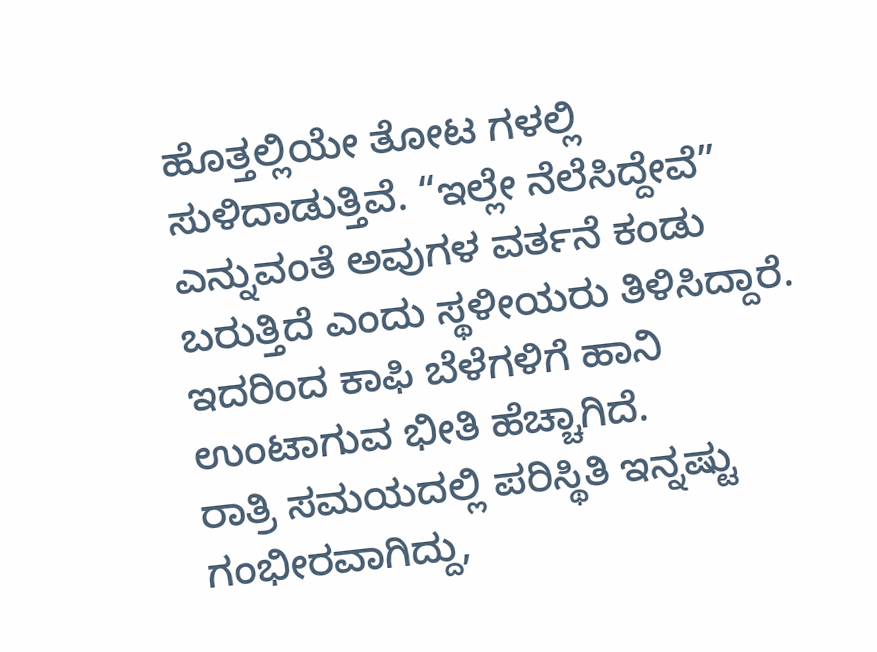ಹೊತ್ತಲ್ಲಿಯೇ ತೋಟ ಗಳಲ್ಲಿ ಸುಳಿದಾಡುತ್ತಿವೆ. “ಇಲ್ಲೇ ನೆಲೆಸಿದ್ದೇವೆ” ಎನ್ನುವಂತೆ ಅವುಗಳ ವರ್ತನೆ ಕಂಡು ಬರುತ್ತಿದೆ ಎಂದು ಸ್ಥಳೀಯರು ತಿಳಿಸಿದ್ದಾರೆ. ಇದರಿಂದ ಕಾಫಿ ಬೆಳೆಗಳಿಗೆ ಹಾನಿ ಉಂಟಾಗುವ ಭೀತಿ ಹೆಚ್ಚಾಗಿದೆ.
ರಾತ್ರಿ ಸಮಯದಲ್ಲಿ ಪರಿಸ್ಥಿತಿ ಇನ್ನಷ್ಟು ಗಂಭೀರವಾಗಿದ್ದು,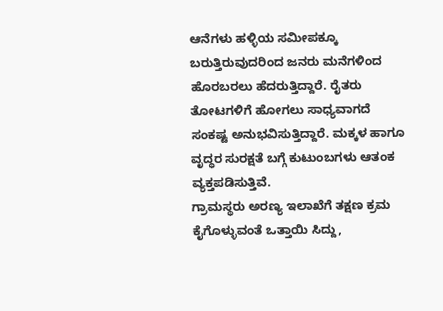ಆನೆಗಳು ಹಳ್ಳಿಯ ಸಮೀಪಕ್ಕೂ ಬರುತ್ತಿರುವುದರಿಂದ ಜನರು ಮನೆಗಳಿಂದ ಹೊರಬರಲು ಹೆದರುತ್ತಿದ್ದಾರೆ. ರೈತರು ತೋಟಗಳಿಗೆ ಹೋಗಲು ಸಾಧ್ಯವಾಗದೆ ಸಂಕಷ್ಟ ಅನುಭವಿಸುತ್ತಿದ್ದಾರೆ. ಮಕ್ಕಳ ಹಾಗೂ ವೃದ್ಧರ ಸುರಕ್ಷತೆ ಬಗ್ಗೆ ಕುಟುಂಬಗಳು ಆತಂಕ ವ್ಯಕ್ತಪಡಿಸುತ್ತಿವೆ.
ಗ್ರಾಮಸ್ಥರು ಅರಣ್ಯ ಇಲಾಖೆಗೆ ತಕ್ಷಣ ಕ್ರಮ ಕೈಗೊಳ್ಳುವಂತೆ ಒತ್ತಾಯಿ ಸಿದ್ದು,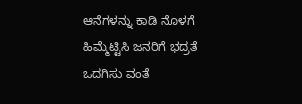ಆನೆಗಳನ್ನು ಕಾಡಿ ನೊಳಗೆ ಹಿಮ್ಮೆಟ್ಟಿಸಿ ಜನರಿಗೆ ಭದ್ರತೆ ಒದಗಿಸು ವಂತೆ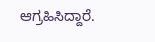ಆಗ್ರಹಿಸಿದ್ದಾರೆ.